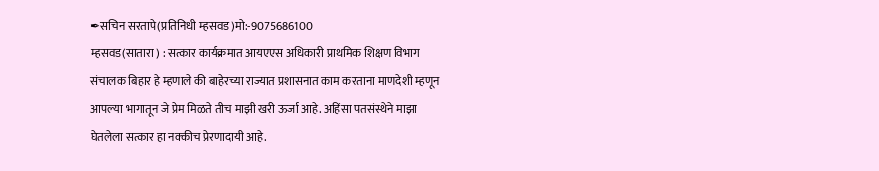✒सचिन सरतापे(प्रतिनिधी म्हसवड)मो:-9075686100
म्हसवड(सातारा ) : सत्कार कार्यक्रमात आयएएस अधिकारी प्राथमिक शिक्षण विभाग संचालक बिहार हे म्हणाले की बाहेरच्या राज्यात प्रशासनात काम करताना माणदेशी म्हणून आपल्या भागातून जे प्रेम मिळते तीच माझी खरी ऊर्जा आहे. अहिंसा पतसंस्थेने माझा घेतलेला सत्कार हा नक्कीच प्रेरणादायी आहे.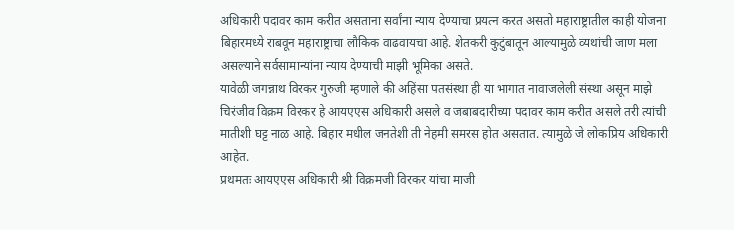अधिकारी पदावर काम करीत असताना सर्वांना न्याय देण्याचा प्रयत्न करत असतो महाराष्ट्रातील काही योजना बिहारमध्ये राबवून महाराष्ट्राचा लौकिक वाढवायचा आहे. शेतकरी कुटुंबातून आल्यामुळे व्यथांची जाण मला असल्याने सर्वसामान्यांना न्याय देण्याची माझी भूमिका असते.
यावेळी जगन्नाथ विरकर गुरुजी म्हणाले की अहिंसा पतसंस्था ही या भागात नावाजलेली संस्था असून माझे चिरंजीव विक्रम विरकर हे आयएएस अधिकारी असले व जबाबदारीच्या पदावर काम करीत असले तरी त्यांची मातीशी घट्ट नाळ आहे. बिहार मधील जनतेशी ती नेहमी समरस होत असतात. त्यामुळे जे लोकप्रिय अधिकारी आहेत.
प्रथमतः आयएएस अधिकारी श्री विक्रमजी विरकर यांचा माजी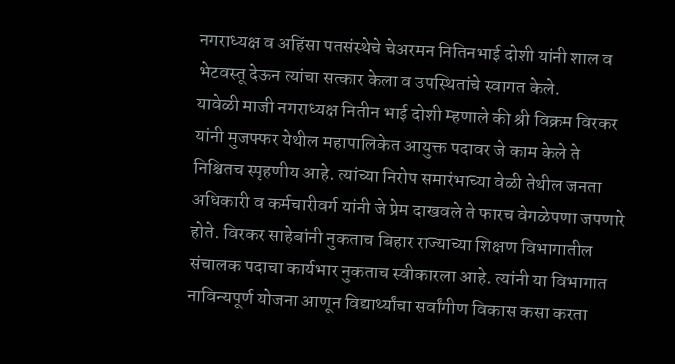नगराध्यक्ष व अहिंसा पतसंस्थेचे चेअरमन नितिनभाई दोशी यांनी शाल व भेटवस्तू देऊन त्यांचा सत्कार केला व उपस्थितांचे स्वागत केले.
यावेळी माजी नगराध्यक्ष नितीन भाई दोशी म्हणाले की श्री विक्रम विरकर यांनी मुजफ्फर येथील महापालिकेत आयुक्त पदावर जे काम केले ते निश्चितच स्पृहणीय आहे. त्यांच्या निरोप समारंभाच्या वेळी तेथील जनता अधिकारी व कर्मचारीवर्ग यांनी जे प्रेम दाखवले ते फारच वेगळेपणा जपणारे होते. विरकर साहेबांनी नुकताच बिहार राज्याच्या शिक्षण विभागातील संचालक पदाचा कार्यभार नुकताच स्वीकारला आहे. त्यांनी या विभागात नाविन्यपूर्ण योजना आणून विद्यार्थ्यांचा सर्वांगीण विकास कसा करता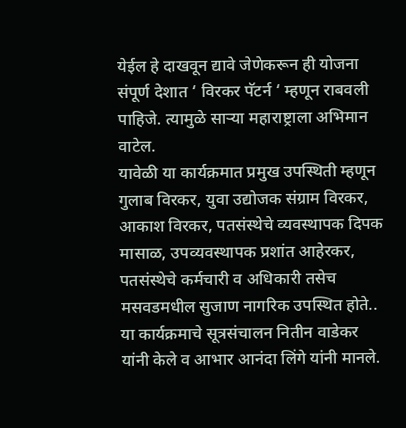येईल हे दाखवून द्यावे जेणेकरून ही योजना संपूर्ण देशात ‘ विरकर पॅटर्न ‘ म्हणून राबवली पाहिजे. त्यामुळे साऱ्या महाराष्ट्राला अभिमान वाटेल.
यावेळी या कार्यक्रमात प्रमुख उपस्थिती म्हणून गुलाब विरकर, युवा उद्योजक संग्राम विरकर, आकाश विरकर, पतसंस्थेचे व्यवस्थापक दिपक मासाळ, उपव्यवस्थापक प्रशांत आहेरकर, पतसंस्थेचे कर्मचारी व अधिकारी तसेच मसवडमधील सुजाण नागरिक उपस्थित होते..
या कार्यक्रमाचे सूत्रसंचालन नितीन वाडेकर यांनी केले व आभार आनंदा लिंगे यांनी मानले.